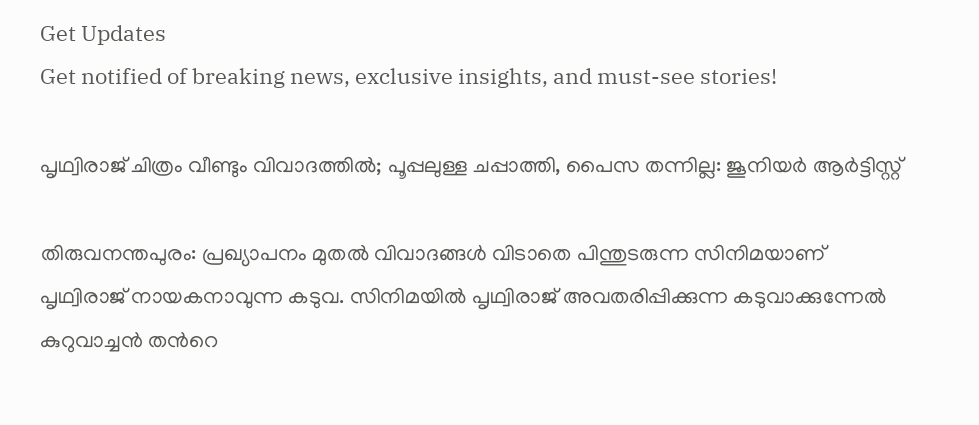Get Updates
Get notified of breaking news, exclusive insights, and must-see stories!

പൃഥ്വിരാജ് ചിത്രം വീണ്ടും വിവാദത്തില്‍; പൂപ്പലുള്ള ചപ്പാത്തി, പൈസ തന്നില്ല: ജൂനിയര്‍ ആര്‍ട്ടിസ്റ്റ്

തിരുവനന്തപുരം: പ്രഖ്യാപനം മുതല്‍ വിവാദങ്ങള്‍ വിടാതെ പിന്തുടരുന്ന സിനിമയാണ് പൃഥ്വിരാജ് നായകനാവുന്ന കടുവ. സിനിമയിൽ പൃഥ്വിരാജ് അവതരിപ്പിക്കുന്ന കടുവാക്കുന്നേൽ കുറുവാച്ചൻ തന്‍റെ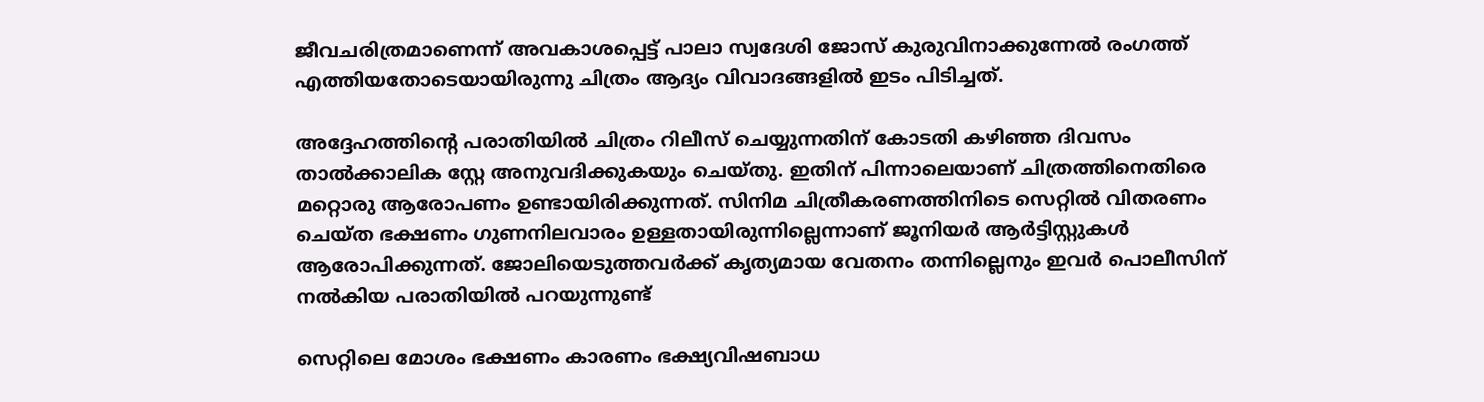ജീവചരിത്രമാണെന്ന് അവകാശപ്പെട്ട് പാലാ സ്വദേശി ജോസ് കുരുവിനാക്കുന്നേൽ രംഗത്ത് എത്തിയതോടെയായിരുന്നു ചിത്രം ആദ്യം വിവാദങ്ങളില്‍ ഇടം പിടിച്ചത്.

അദ്ദേഹത്തിന്റെ പരാതിയില്‍ ചിത്രം റിലീസ് ചെയ്യുന്നതിന് കോടതി കഴിഞ്ഞ ദിവസം താല്‍ക്കാലിക സ്റ്റേ അനുവദിക്കുകയും ചെയ്തു. ഇതിന് പിന്നാലെയാണ് ചിത്രത്തിനെതിരെ മറ്റൊരു ആരോപണം ഉണ്ടായിരിക്കുന്നത്. സിനിമ ചിത്രീകരണത്തിനിടെ സെറ്റില്‍ വിതരണം ചെയ്ത ഭക്ഷണം ഗുണനിലവാരം ഉള്ളതായിരുന്നില്ലെന്നാണ് ജൂനിയർ ആർട്ടിസ്റ്റുകള്‍ ആരോപിക്കുന്നത്. ജോലിയെടുത്തവർക്ക് കൃത്യമായ വേതനം തന്നില്ലെനും ഇവർ പൊലീസിന് നല്‍കിയ പരാതിയില്‍ പറയുന്നുണ്ട്

സെറ്റിലെ മോശം ഭക്ഷണം കാരണം ഭക്ഷ്യവിഷബാധ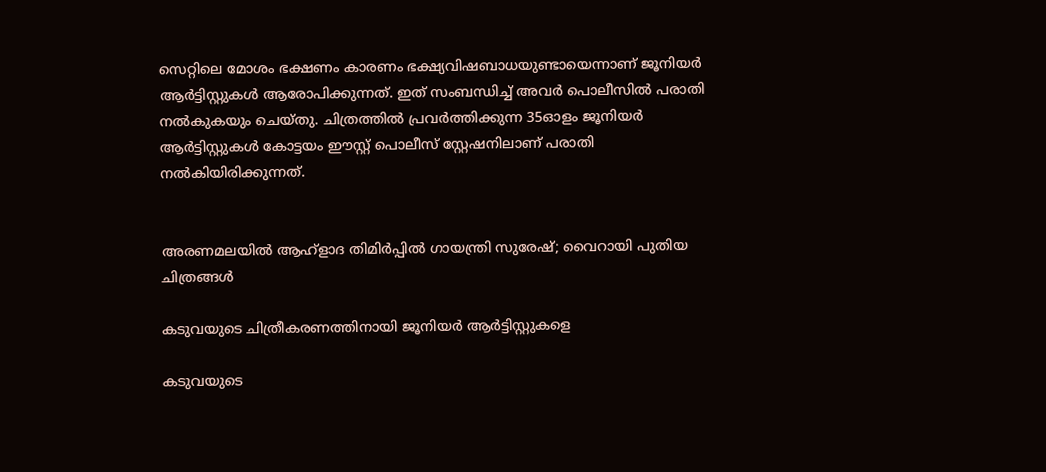സെറ്റിലെ മോശം ഭക്ഷണം കാരണം ഭക്ഷ്യവിഷബാധയുണ്ടായെന്നാണ് ജൂനിയർ ആർട്ടിസ്റ്റുകള്‍ ആരോപിക്കുന്നത്. ഇത് സംബന്ധിച്ച് അവർ പൊലീസില്‍ പരാതി നല്‍കുകയും ചെയ്തു. ചിത്രത്തില്‍ പ്രവര്‍ത്തിക്കുന്ന 35ഓളം ജൂനിയര്‍ ആര്‍ട്ടിസ്റ്റുകള്‍ കോട്ടയം ഈസ്റ്റ് പൊലീസ് സ്റ്റേഷനിലാണ് പരാതി നല്‍കിയിരിക്കുന്നത്.


അരണമലയില്‍ ആഹ്ളാദ തിമിർപ്പില്‍ ഗായന്ത്രി സുരേഷ്; വൈറായി പുതിയ ചിത്രങ്ങള്‍

കടുവയുടെ ചിത്രീകരണത്തിനായി ജൂനിയര്‍ ആര്‍ട്ടിസ്റ്റുകളെ

കടുവയുടെ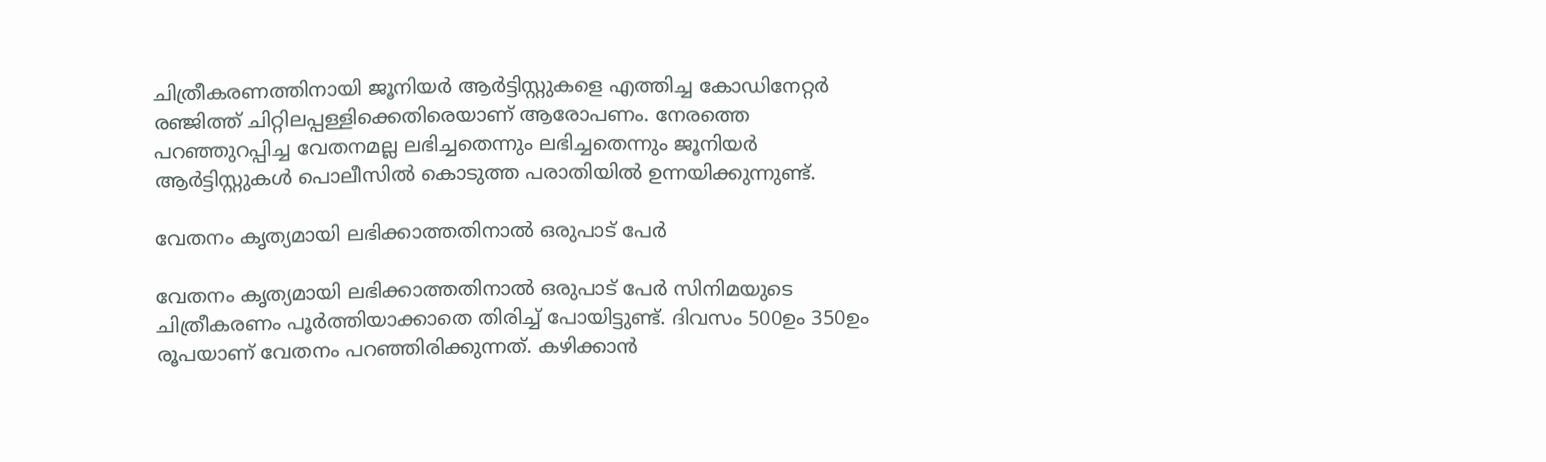ചിത്രീകരണത്തിനായി ജൂനിയര്‍ ആര്‍ട്ടിസ്റ്റുകളെ എത്തിച്ച കോഡിനേറ്റര്‍ രഞ്ജിത്ത് ചിറ്റിലപ്പള്ളിക്കെതിരെയാണ് ആരോപണം. നേരത്തെ പറഞ്ഞുറപ്പിച്ച വേതനമല്ല ലഭിച്ചതെന്നും ലഭിച്ചതെന്നും ജൂനിയര്‍ ആര്‍ട്ടിസ്റ്റുകള്‍ പൊലീസില്‍ കൊടുത്ത പരാതിയില്‍ ഉന്നയിക്കുന്നുണ്ട്.

വേതനം കൃത്യമായി ലഭിക്കാത്തതിനാല്‍ ഒരുപാട് പേര്‍

വേതനം കൃത്യമായി ലഭിക്കാത്തതിനാല്‍ ഒരുപാട് പേര്‍ സിനിമയുടെ ചിത്രീകരണം പൂർത്തിയാക്കാതെ തിരിച്ച് പോയിട്ടുണ്ട്. ദിവസം 500ഉം 350ഉം രൂപയാണ് വേതനം പറഞ്ഞിരിക്കുന്നത്. കഴിക്കാന്‍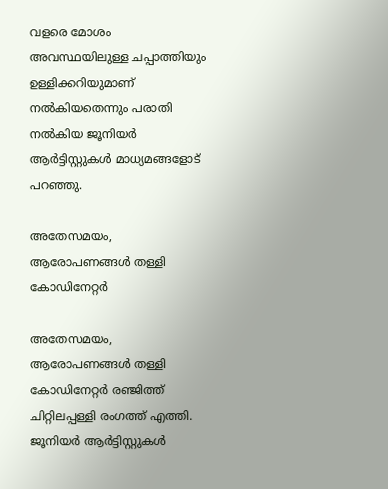വളരെ മോശം അവസ്ഥയിലുള്ള ചപ്പാത്തിയും ഉള്ളിക്കറിയുമാണ് നല്‍കിയതെന്നും പരാതി നല്‍കിയ ജൂനിയര്‍ ആര്‍ട്ടിസ്റ്റുകള്‍ മാധ്യമങ്ങളോട് പറഞ്ഞു.

അതേസമയം, ആരോപണങ്ങള്‍ തള്ളി കോഡിനേറ്റര്‍

അതേസമയം, ആരോപണങ്ങള്‍ തള്ളി കോഡിനേറ്റര്‍ രഞ്ജിത്ത് ചിറ്റിലപ്പള്ളി രംഗത്ത് എത്തി. ജൂനിയർ ആർട്ടിസ്റ്റുകള്‍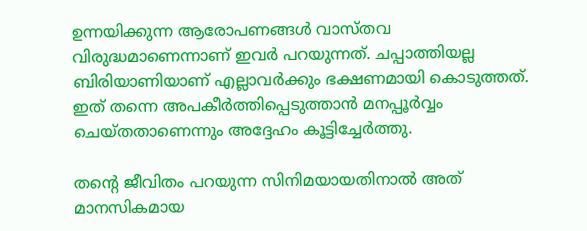ഉന്നയിക്കുന്ന ആരോപണങ്ങള്‍ വാസ്തവ വിരുദ്ധമാണെന്നാണ് ഇവർ പറയുന്നത്. ചപ്പാത്തിയല്ല ബിരിയാണിയാണ് എല്ലാവര്‍ക്കും ഭക്ഷണമായി കൊടുത്തത്. ഇത് തന്നെ അപകീർത്തിപ്പെടുത്താന്‍ മനപ്പൂർവ്വം ചെയ്തതാണെന്നും അദ്ദേഹം കൂട്ടിച്ചേർത്തു.

തന്റെ ജീവിതം പറയുന്ന സിനിമയായതിനാല്‍ അത് മാനസികമായ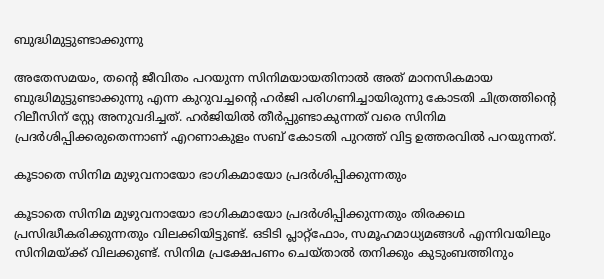ബുദ്ധിമുട്ടുണ്ടാക്കുന്നു

അതേസമയം, തന്റെ ജീവിതം പറയുന്ന സിനിമയായതിനാല്‍ അത് മാനസികമായ ബുദ്ധിമുട്ടുണ്ടാക്കുന്നു എന്ന കുറുവച്ചന്റെ ഹർജി പരിഗണിച്ചായിരുന്നു കോടതി ചിത്രത്തിന്റെ റിലീസിന് സ്റ്റേ അനുവദിച്ചത്. ഹര്‍ജിയില്‍ തീര്‍പ്പുണ്ടാകുന്നത് വരെ സിനിമ പ്രദര്‍ശിപ്പിക്കരുതെന്നാണ് എറണാകുളം സബ് കോടതി പുറത്ത് വിട്ട ഉത്തരവില്‍ പറയുന്നത്.

കൂടാതെ സിനിമ മുഴുവനായോ ഭാഗികമായോ പ്രദര്‍ശിപ്പിക്കുന്നതും

കൂടാതെ സിനിമ മുഴുവനായോ ഭാഗികമായോ പ്രദര്‍ശിപ്പിക്കുന്നതും തിരക്കഥ പ്രസിദ്ധീകരിക്കുന്നതും വിലക്കിയിട്ടുണ്ട്. ഒടിടി പ്ലാറ്റ്‌ഫോം, സമൂഹമാധ്യമങ്ങള്‍ എന്നിവയിലും സിനിമയ്ക്ക് വിലക്കുണ്ട്. സിനിമ പ്രക്ഷേപണം ചെയ്താൽ തനിക്കും കുടുംബത്തിനും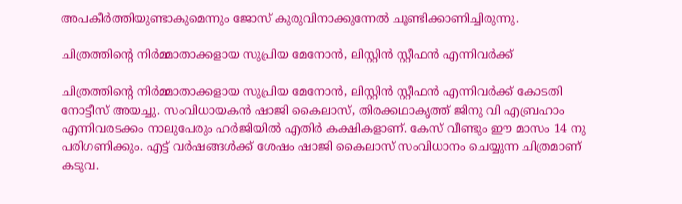അപകീർത്തിയുണ്ടാകുമെന്നും ജോസ് കുരുവിനാക്കുന്നേല്‍ ചൂണ്ടിക്കാണിച്ചിരുന്നു.

ചിത്രത്തിന്റെ നിര്‍മ്മാതാക്കളായ സുപ്രിയ മേനോന്‍, ലിസ്റ്റിന്‍ സ്റ്റീഫന്‍ എന്നിവര്‍ക്ക്

ചിത്രത്തിന്റെ നിര്‍മ്മാതാക്കളായ സുപ്രിയ മേനോന്‍, ലിസ്റ്റിന്‍ സ്റ്റീഫന്‍ എന്നിവര്‍ക്ക് കോടതി നോട്ടീസ് അയച്ചു. സംവിധായകന്‍ ഷാജി കൈലാസ്, തിരക്കഥാകൃത്ത് ജിനു വി എബ്രഹാം എന്നിവരടക്കം നാലുപേരും ഹര്‍ജിയില്‍ എതിര്‍ കക്ഷികളാണ്. കേസ് വീണ്ടും ഈ മാസം 14 നു പരിഗണിക്കും. എട്ട് വർഷങ്ങൾക്ക് ശേഷം ഷാജി കൈലാസ് സംവിധാനം ചെയ്യുന്ന ചിത്രമാണ് കടുവ.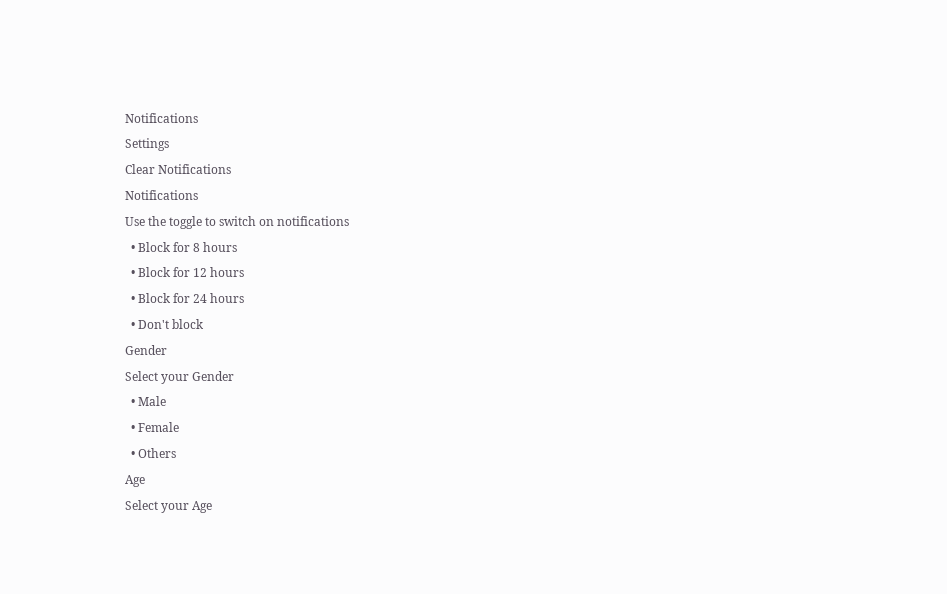Notifications
Settings
Clear Notifications
Notifications
Use the toggle to switch on notifications
  • Block for 8 hours
  • Block for 12 hours
  • Block for 24 hours
  • Don't block
Gender
Select your Gender
  • Male
  • Female
  • Others
Age
Select your Age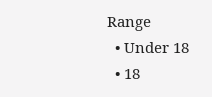Range
  • Under 18
  • 18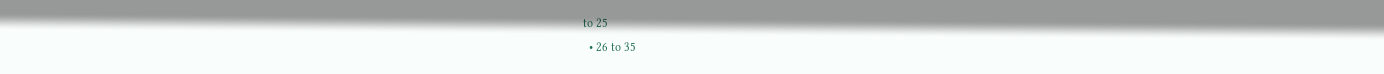to 25
  • 26 to 35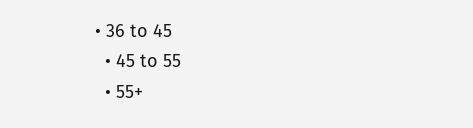• 36 to 45
  • 45 to 55
  • 55+